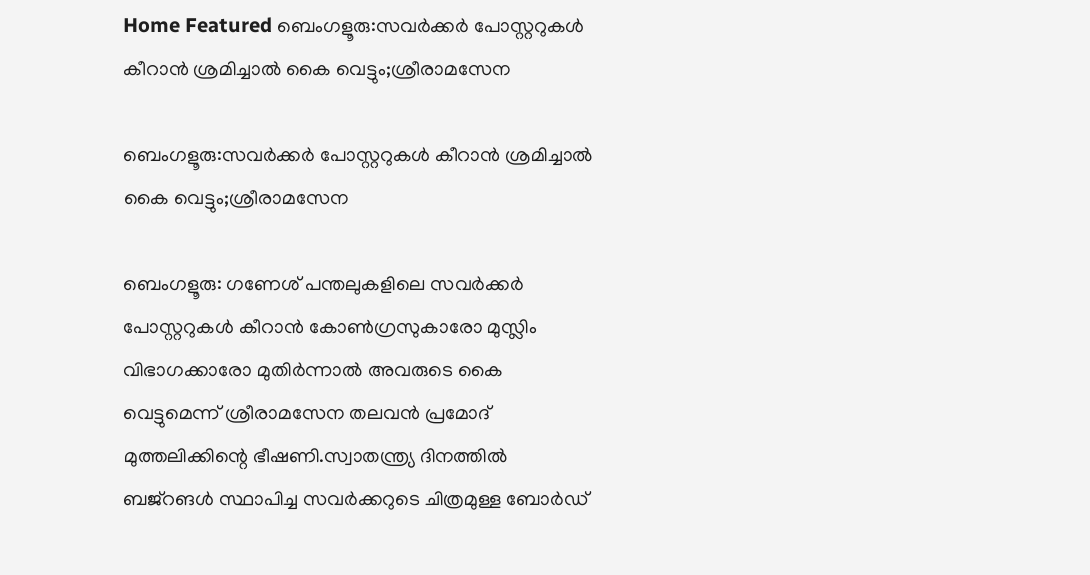Home Featured ബെംഗളൂരു:സവർക്കർ പോസ്റ്ററുകൾ കീറാൻ ശ്രമിച്ചാൽ കൈ വെട്ടും;ശ്രീരാമസേന

ബെംഗളൂരു:സവർക്കർ പോസ്റ്ററുകൾ കീറാൻ ശ്രമിച്ചാൽ കൈ വെട്ടും;ശ്രീരാമസേന

ബെംഗളൂരു: ഗണേശ് പന്തലുകളിലെ സവർക്കർ പോസ്റ്ററുകൾ കീറാൻ കോൺഗ്രസുകാരോ മുസ്ലിം വിഭാഗക്കാരോ മുതിർന്നാൽ അവരുടെ കൈ വെട്ടുമെന്ന് ശ്രീരാമസേന തലവൻ പ്രമോദ് മുത്തലിക്കിന്റെ ഭീഷണി.സ്വാതന്ത്ര്യ ദിനത്തിൽ ബജ്റങൾ സ്ഥാപിച്ച സവർക്കറുടെ ചിത്രമുള്ള ബോർഡ്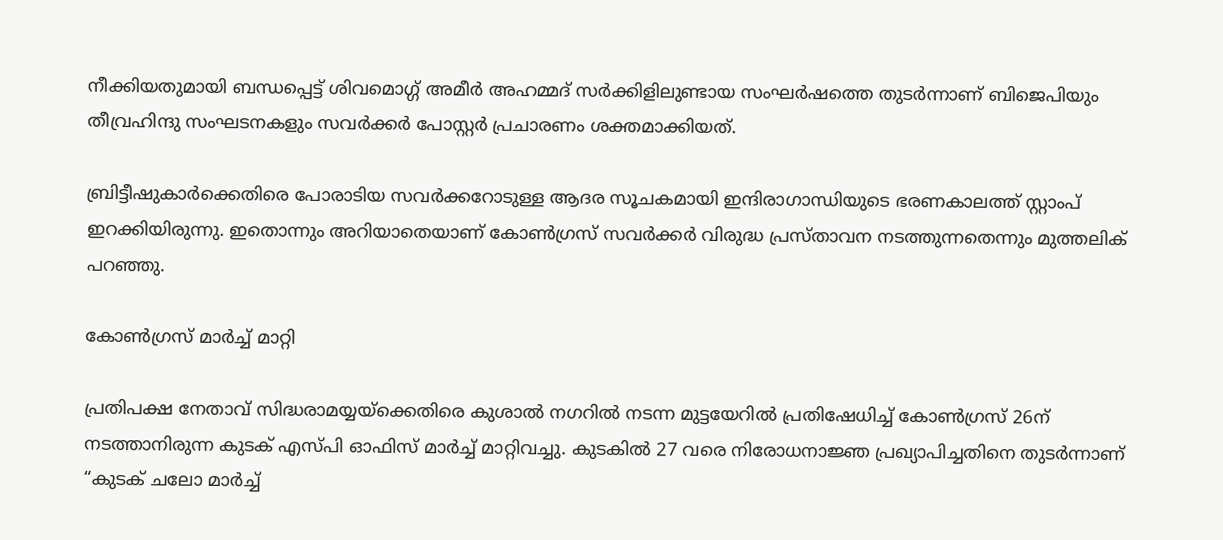നീക്കിയതുമായി ബന്ധപ്പെട്ട് ശിവമൊഗ്ഗ് അമീർ അഹമ്മദ് സർക്കിളിലുണ്ടായ സംഘർഷത്തെ തുടർന്നാണ് ബിജെപിയും തീവ്രഹിന്ദു സംഘടനകളും സവർക്കർ പോസ്റ്റർ പ്രചാരണം ശക്തമാക്കിയത്.

ബ്രിട്ടീഷുകാർക്കെതിരെ പോരാടിയ സവർക്കറോടുള്ള ആദര സൂചകമായി ഇന്ദിരാഗാന്ധിയുടെ ഭരണകാലത്ത് സ്റ്റാംപ് ഇറക്കിയിരുന്നു. ഇതൊന്നും അറിയാതെയാണ് കോൺഗ്രസ് സവർക്കർ വിരുദ്ധ പ്രസ്താവന നടത്തുന്നതെന്നും മുത്തലിക് പറഞ്ഞു.

കോൺഗ്രസ് മാർച്ച് മാറ്റി

പ്രതിപക്ഷ നേതാവ് സിദ്ധരാമയ്യയ്ക്കെതിരെ കുശാൽ നഗറിൽ നടന്ന മുട്ടയേറിൽ പ്രതിഷേധിച്ച് കോൺഗ്രസ് 26ന് നടത്താനിരുന്ന കുടക് എസ്പി ഓഫിസ് മാർച്ച് മാറ്റിവച്ചു. കുടകിൽ 27 വരെ നിരോധനാജ്ഞ പ്രഖ്യാപിച്ചതിനെ തുടർന്നാണ് “കുടക് ചലോ മാർച്ച്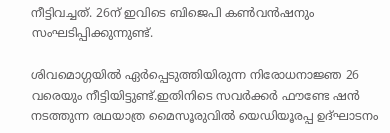നീട്ടിവച്ചത്. 26ന് ഇവിടെ ബിജെപി കൺവൻഷനും സംഘടിപ്പിക്കുന്നുണ്ട്.

ശിവമൊഗ്ഗയിൽ ഏർപ്പെടുത്തിയിരുന്ന നിരോധനാജ്ഞ 26 വരെയും നീട്ടിയിട്ടുണ്ട്.ഇതിനിടെ സവർക്കർ ഫൗണ്ടേ ഷൻ നടത്തുന്ന രഥയാത്ര മൈസൂരുവിൽ യെഡിയൂരപ്പ ഉദ്ഘാടനം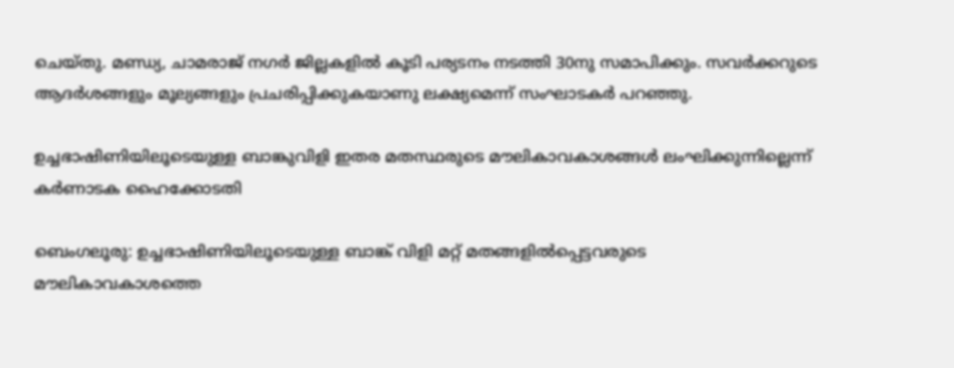ചെയ്തു. മണ്ഡ്യ, ചാമരാജ് നഗർ ജില്ലകളിൽ കൂടി പര്യടനം നടത്തി 30നു സമാപിക്കും. സവർക്കറുടെ ആദർശങ്ങളും മൂല്യങ്ങളും പ്രചരിപ്പിക്കുകയാണു ലക്ഷ്യമെന്ന് സംഘാടകർ പറഞ്ഞു.

ഉച്ചഭാഷിണിയിലൂടെയുള്ള ബാങ്കുവിളി ഇതര മതസ്ഥരുടെ മൗലികാവകാശങ്ങൾ ലംഘിക്കുന്നില്ലെന്ന് കര്‍ണാടക ഹൈക്കോടതി

ബെംഗലൂരു: ഉച്ചഭാഷിണിയിലൂടെയുള്ള ബാങ്ക് വിളി മറ്റ് മതങ്ങളിൽപ്പെട്ടവരുടെ മൗലികാവകാശത്തെ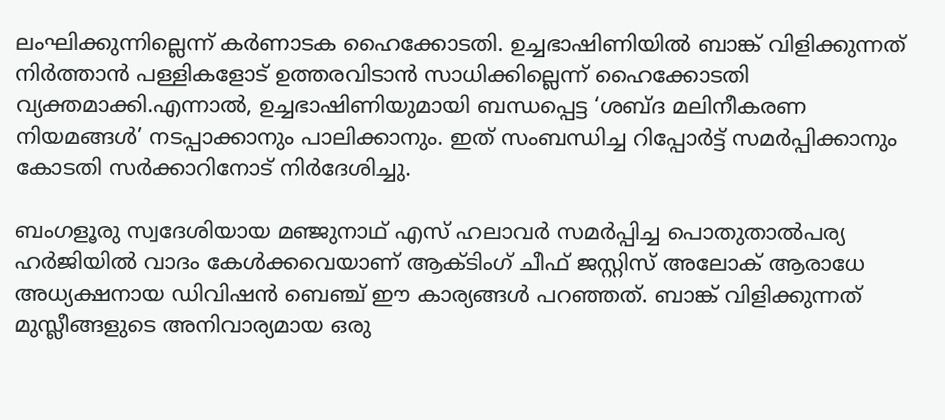ലംഘിക്കുന്നില്ലെന്ന് കർണാടക ഹൈക്കോടതി. ഉച്ചഭാഷിണിയിൽ ബാങ്ക് വിളിക്കുന്നത് നിർത്താൻ പള്ളികളോട് ഉത്തരവിടാൻ സാധിക്കില്ലെന്ന് ഹൈക്കോടതി വ്യക്തമാക്കി.എന്നാൽ, ഉച്ചഭാഷിണിയുമായി ബന്ധപ്പെട്ട ‘ശബ്ദ മലിനീകരണ നിയമങ്ങൾ’ നടപ്പാക്കാനും പാലിക്കാനും. ഇത് സംബന്ധിച്ച റിപ്പോർട്ട് സമർപ്പിക്കാനും കോടതി സര്‍ക്കാറിനോട് നിർദേശിച്ചു.

ബംഗളൂരു സ്വദേശിയായ മഞ്ജുനാഥ് എസ് ഹലാവർ സമർപ്പിച്ച പൊതുതാൽപര്യ ഹർജിയില്‍ വാദം കേള്‍ക്കവെയാണ് ആക്ടിംഗ് ചീഫ് ജസ്റ്റിസ് അലോക് ആരാധേ അധ്യക്ഷനായ ഡിവിഷൻ ബെഞ്ച് ഈ കാര്യങ്ങള്‍ പറഞ്ഞത്. ബാങ്ക് വിളിക്കുന്നത് മുസ്ലീങ്ങളുടെ അനിവാര്യമായ ഒരു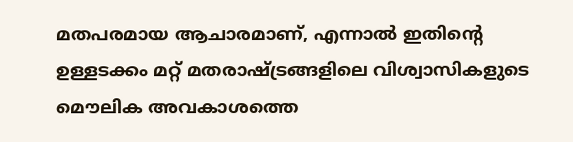മതപരമായ ആചാരമാണ്, എന്നാല്‍ ഇതിന്‍റെ ഉള്ളടക്കം മറ്റ് മതരാഷ്ട്രങ്ങളിലെ വിശ്വാസികളുടെ മൌലിക അവകാശത്തെ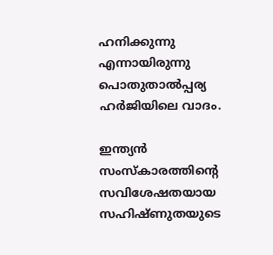ഹനിക്കുന്നു എന്നായിരുന്നു പൊതുതാല്‍പ്പര്യ ഹര്‍ജിയിലെ വാദം.

ഇന്ത്യൻ സംസ്കാരത്തിന്‍റെ സവിശേഷതയായ സഹിഷ്ണുതയുടെ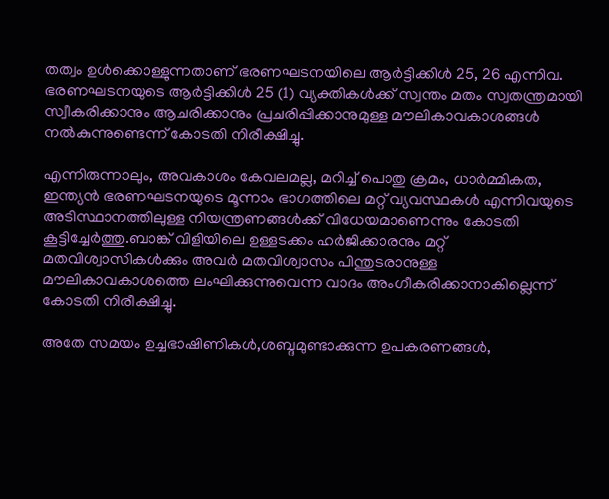തത്വം ഉൾക്കൊള്ളുന്നതാണ് ഭരണഘടനയിലെ ആർട്ടിക്കിൾ 25, 26 എന്നിവ. ഭരണഘടനയുടെ ആർട്ടിക്കിൾ 25 (1) വ്യക്തികൾക്ക് സ്വന്തം മതം സ്വതന്ത്രമായി സ്വീകരിക്കാനും ആചരിക്കാനും പ്രചരിപ്പിക്കാനുമുള്ള മൗലികാവകാശങ്ങൾ നൽകുന്നുണ്ടെന്ന് കോടതി നിരീക്ഷിച്ചു.

എന്നിരുന്നാലും, അവകാശം കേവലമല്ല, മറിച്ച് പൊതു ക്രമം, ധാർമ്മികത, ഇന്ത്യൻ ഭരണഘടനയുടെ മൂന്നാം ഭാഗത്തിലെ മറ്റ് വ്യവസ്ഥകൾ എന്നിവയുടെ അടിസ്ഥാനത്തിലുള്ള നിയന്ത്രണങ്ങൾക്ക് വിധേയമാണെന്നും കോടതി കൂട്ടിച്ചേർത്തു.ബാങ്ക് വിളിയിലെ ഉള്ളടക്കം ഹർജിക്കാരനും മറ്റ് മതവിശ്വാസികൾക്കും അവര്‍ മതവിശ്വാസം പിന്തുടരാനുള്ള മൗലികാവകാശത്തെ ലംഘിക്കുന്നുവെന്ന വാദം അംഗീകരിക്കാനാകില്ലെന്ന് കോടതി നിരീക്ഷിച്ചു.

അതേ സമയം ഉച്ചഭാഷിണികൾ,ശബ്ദമുണ്ടാക്കുന്ന ഉപകരണങ്ങൾ,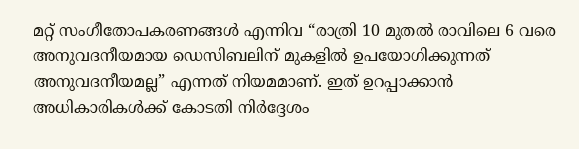മറ്റ് സംഗീതോപകരണങ്ങൾ എന്നിവ “രാത്രി 10 മുതൽ രാവിലെ 6 വരെ അനുവദനീയമായ ഡെസിബലിന് മുകളിൽ ഉപയോഗിക്കുന്നത് അനുവദനീയമല്ല” എന്നത് നിയമമാണ്. ഇത് ഉറപ്പാക്കാൻ അധികാരികൾക്ക് കോടതി നിർദ്ദേശം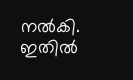നൽകി. ഇതില്‍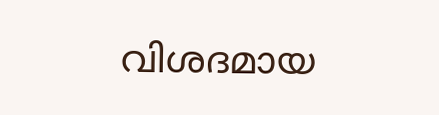വിശദമായ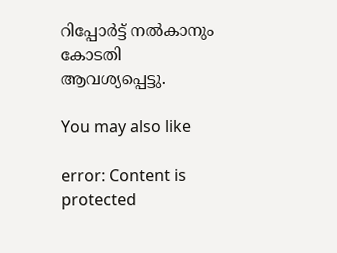റിപ്പോര്‍ട്ട് നല്‍കാനും കോടതി ആവശ്യപ്പെട്ടു.

You may also like

error: Content is protected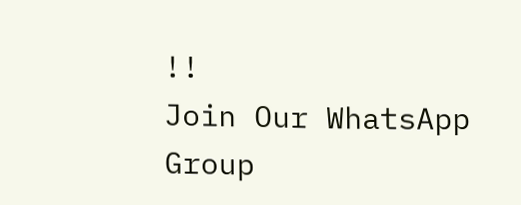!!
Join Our WhatsApp Group